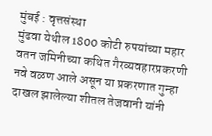मुंबई : वृत्तसंस्था
मुंढवा येथील 1800 कोटी रुपयांच्या महार वतन जमिनीच्या कथित गैरव्यवहारप्रकरणी नवे वळण आले असून या प्रकरणात गुन्हा दाखल झालेल्या शीतल तेजवानी यांनी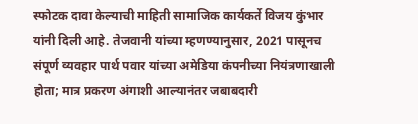स्फोटक दावा केल्याची माहिती सामाजिक कार्यकर्ते विजय कुंभार यांनी दिली आहे. तेजवानी यांच्या म्हणण्यानुसार, 2021 पासूनच संपूर्ण व्यवहार पार्थ पवार यांच्या अमेडिया कंपनीच्या नियंत्रणाखाली होता; मात्र प्रकरण अंगाशी आल्यानंतर जबाबदारी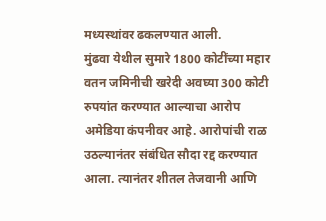मध्यस्थांवर ढकलण्यात आली.
मुंढवा येथील सुमारे 1800 कोटींच्या महार वतन जमिनीची खरेदी अवघ्या 300 कोटी रुपयांत करण्यात आल्याचा आरोप अमेडिया कंपनीवर आहे. आरोपांची राळ उठल्यानंतर संबंधित सौदा रद्द करण्यात आला. त्यानंतर शीतल तेजवानी आणि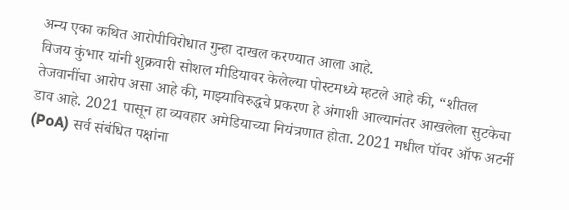अन्य एका कथित आरोपीविरोधात गुन्हा दाखल करण्यात आला आहे.
विजय कुंभार यांनी शुक्रवारी सोशल मीडियावर केलेल्या पोस्टमध्ये म्हटले आहे की, “शीतल तेजवानींचा आरोप असा आहे की, माझ्याविरुद्धचे प्रकरण हे अंगाशी आल्यानंतर आखलेला सुटकेचा डाव आहे. 2021 पासून हा व्यवहार अमेडियाच्या नियंत्रणात होता. 2021 मधील पॉवर ऑफ अटर्नी (PoA) सर्व संबंधित पक्षांना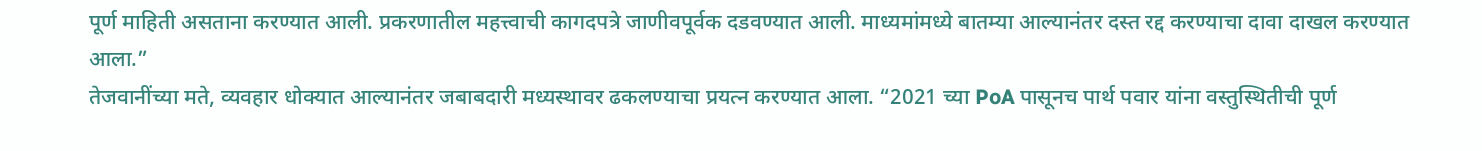पूर्ण माहिती असताना करण्यात आली. प्रकरणातील महत्त्वाची कागदपत्रे जाणीवपूर्वक दडवण्यात आली. माध्यमांमध्ये बातम्या आल्यानंतर दस्त रद्द करण्याचा दावा दाखल करण्यात आला.”
तेजवानींच्या मते, व्यवहार धोक्यात आल्यानंतर जबाबदारी मध्यस्थावर ढकलण्याचा प्रयत्न करण्यात आला. “2021 च्या PoA पासूनच पार्थ पवार यांना वस्तुस्थितीची पूर्ण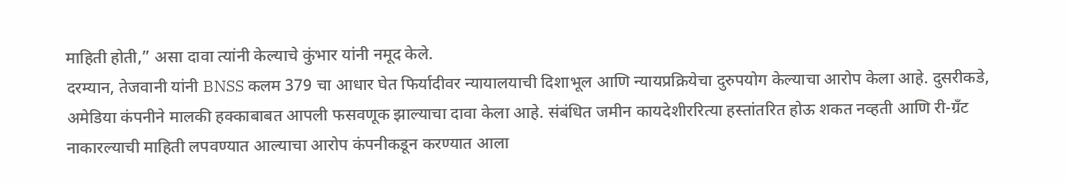माहिती होती,” असा दावा त्यांनी केल्याचे कुंभार यांनी नमूद केले.
दरम्यान, तेजवानी यांनी BNSS कलम 379 चा आधार घेत फिर्यादीवर न्यायालयाची दिशाभूल आणि न्यायप्रक्रियेचा दुरुपयोग केल्याचा आरोप केला आहे. दुसरीकडे, अमेडिया कंपनीने मालकी हक्काबाबत आपली फसवणूक झाल्याचा दावा केला आहे. संबंधित जमीन कायदेशीररित्या हस्तांतरित होऊ शकत नव्हती आणि री-ग्रँट नाकारल्याची माहिती लपवण्यात आल्याचा आरोप कंपनीकडून करण्यात आला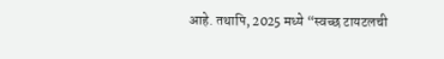आहे. तथापि, 2025 मध्ये “स्वच्छ टायटलची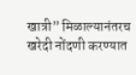खात्री” मिळाल्यानंतरच खरेदी नोंदणी करण्यात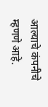आल्याचे कंपनीचे म्हणणे आहे.